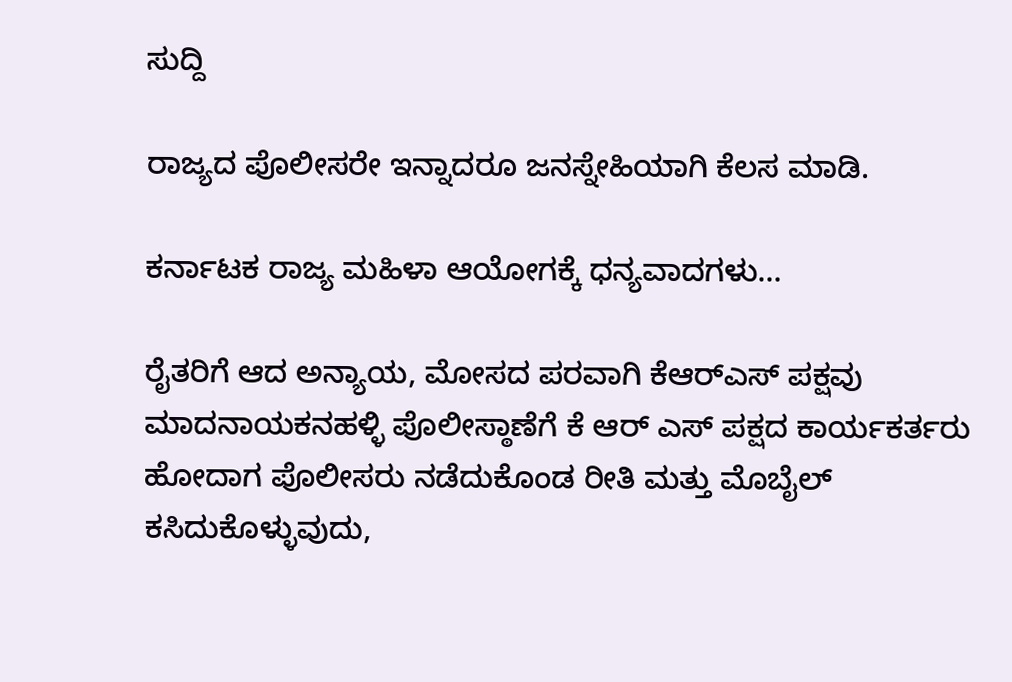ಸುದ್ದಿ

ರಾಜ್ಯದ ಪೊಲೀಸರೇ ಇನ್ನಾದರೂ ಜನಸ್ನೇಹಿಯಾಗಿ ಕೆಲಸ ಮಾಡಿ.

ಕರ್ನಾಟಕ ರಾಜ್ಯ ಮಹಿಳಾ ಆಯೋಗಕ್ಕೆ ಧನ್ಯವಾದಗಳು…

ರೈತರಿಗೆ ಆದ ಅನ್ಯಾಯ, ಮೋಸದ ಪರವಾಗಿ ಕೆಆರ್‌ಎಸ್ ಪಕ್ಷವು ಮಾದನಾಯಕನಹಳ್ಳಿ ಪೊಲೀಸ್ಠಾಣೆಗೆ ಕೆ ಆರ್ ಎಸ್ ಪಕ್ಷದ ಕಾರ್ಯಕರ್ತರು ಹೋದಾಗ ಪೊಲೀಸರು ನಡೆದುಕೊಂಡ ರೀತಿ ಮತ್ತು ಮೊಬೈಲ್ ಕಸಿದುಕೊಳ್ಳುವುದು,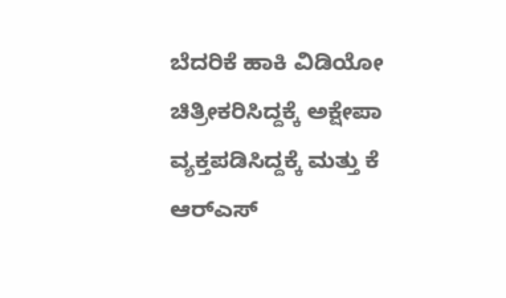ಬೆದರಿಕೆ ಹಾಕಿ ವಿಡಿಯೋ ಚಿತ್ರೀಕರಿಸಿದ್ದಕ್ಕೆ ಅಕ್ಷೇಪಾ ವ್ಯಕ್ತಪಡಿಸಿದ್ದಕ್ಕೆ ಮತ್ತು ಕೆ ಆರ್‌ಎಸ್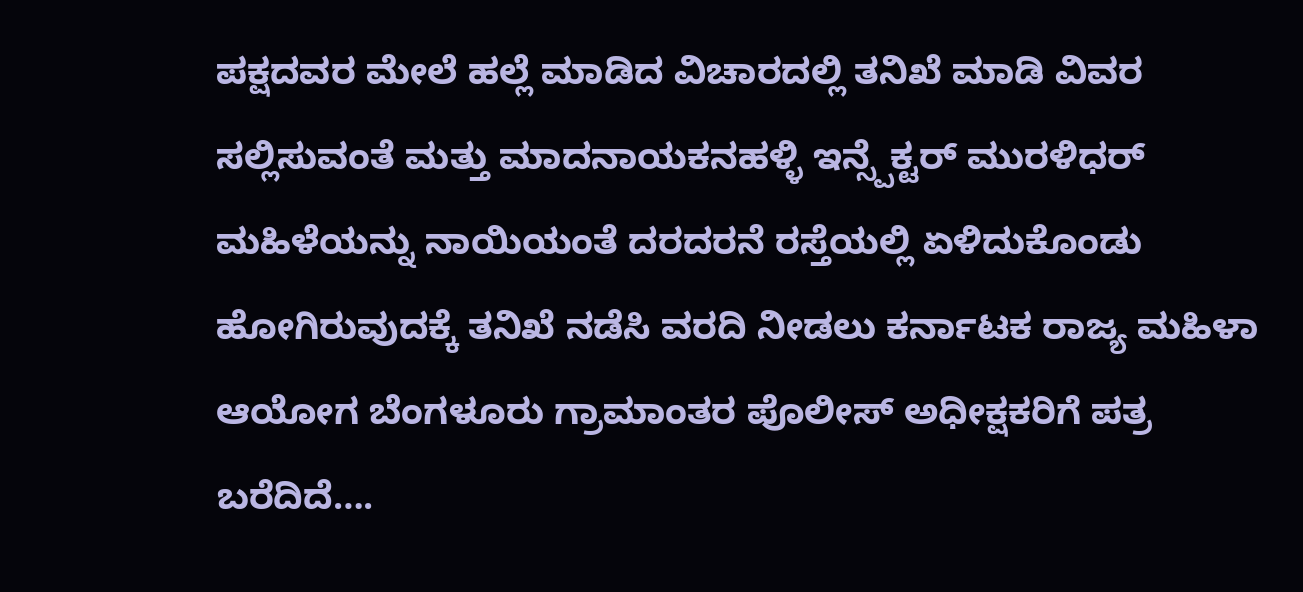ಪಕ್ಷದವರ ಮೇಲೆ ಹಲ್ಲೆ ಮಾಡಿದ ವಿಚಾರದಲ್ಲಿ ತನಿಖೆ ಮಾಡಿ ವಿವರ ಸಲ್ಲಿಸುವಂತೆ ಮತ್ತು ಮಾದನಾಯಕನಹಳ್ಳಿ ಇನ್ಸ್ಪೆಕ್ಟರ್ ಮುರಳಿಧರ್ ಮಹಿಳೆಯನ್ನು ನಾಯಿಯಂತೆ ದರದರನೆ ರಸ್ತೆಯಲ್ಲಿ ಏಳಿದುಕೊಂಡು ಹೋಗಿರುವುದಕ್ಕೆ ತನಿಖೆ ನಡೆಸಿ ವರದಿ ನೀಡಲು ಕರ್ನಾಟಕ ರಾಜ್ಯ ಮಹಿಳಾ ಆಯೋಗ ಬೆಂಗಳೂರು ಗ್ರಾಮಾಂತರ ಪೊಲೀಸ್ ಅಧೀಕ್ಷಕರಿಗೆ ಪತ್ರ ಬರೆದಿದೆ….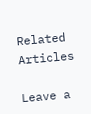Related Articles

Leave a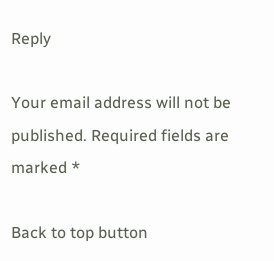Reply

Your email address will not be published. Required fields are marked *

Back to top button